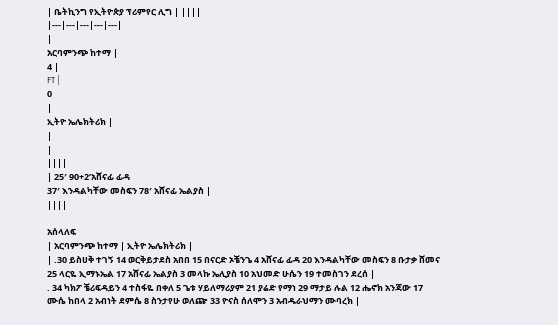| ቤትኪንግ የኢትዮጵያ ፕሪምየር ሊግ | ||||
|---|---|---|---|---|
|
አርባምንጭ ከተማ |
4 |
FT |
0
|
ኢትዮ ኤሌክትሪክ |
|
|
||||
| 25′ 90+2’አሸናፊ ፊዳ
37′ እንዳልካቸው መስፍን 78′ አሸናፊ ኤልያስ |
||||

አሰላለፍ
| አርባምንጭ ከተማ | ኢትዮ ኤሌክትሪክ |
| .30 ይስሀቅ ተገኝ 14 ወርቅይታደስ አበበ 15 በናርድ ኦቼንጌ 4 አሸናፊ ፊዳ 20 እንዳልካቸው መስፍን 8 ቡታቃ ሸመና 25 ላርዬ ኢማኑኤል 17 አሸናፊ ኤልያስ 3 መላኩ ኤሊያስ 10 አህመድ ሁሴን 19 ተመስገን ደረሰ |
. 34 ካክፖ ቼሪፍዳይን 4 ተስፋዬ በቀለ 5 ጌቱ ሃይለማሪያም 21 ያሬድ የማነ 29 ማታይ ሉል 12 ሔኖክ አንጃው 17 ሙሴ ከበላ 2 አብነት ደምሴ 8 ስንታየሁ ወለጬ 33 ዮናስ ሰለሞን 3 አብዱራህማን ሙባረክ |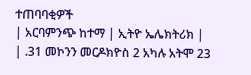ተጠባባቂዎች
| አርባምንጭ ከተማ | ኢትዮ ኤሌክትሪክ |
| .31 መኮንን መርዶክዮስ 2 አካሉ አትሞ 23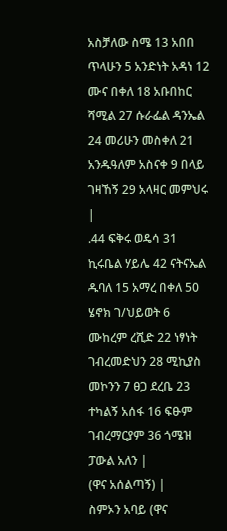አስቻለው ስሜ 13 አበበ ጥላሁን 5 አንድነት አዳነ 12 ሙና በቀለ 18 አቡበከር ሻሚል 27 ሱራፌል ዳንኤል 24 መሪሁን መስቀለ 21 አንዱዓለም አስናቀ 9 በላይ ገዛኸኝ 29 አላዛር መምህሩ |
.44 ፍቅሩ ወዴሳ 31 ኪሩቤል ሃይሌ 42 ናትናኤል ዱባለ 15 አማረ በቀለ 50 ሄኖክ ገ/ህይወት 6 ሙከረም ረሺድ 22 ነፃነት ገብረመድህን 28 ሚኪያስ መኮንን 7 ፀጋ ደረቤ 23 ተካልኝ አሰፋ 16 ፍፁም ገብረማርያም 36 ጎሜዝ ፓውል አለን |
(ዋና አሰልጣኝ) |
ስምኦን አባይ (ዋና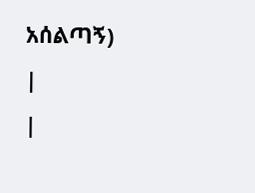አሰልጣኝ) |
|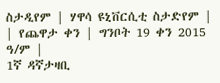ስታዲየም | ሃዋሳ ዩኒቨርሲቲ ስታድየም |
| የጨዋታ ቀን | ግንቦት 19 ቀን 2015 ዓ/ም |
1ኛ ዳኛታዛቢ